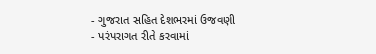- ગુજરાત સહિત દેશભરમાં ઉજવણી
- પરંપરાગત રીતે કરવામાં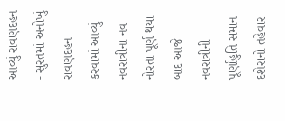આવ્યું રાવણદહન
- સુરતમાં અનોખું રાવણદહન કરવામાં આવ્યું
નવરાત્રીના નવ નોરતા પૂર્ણ થયા બાદ આજે નવરાત્રીની પૂર્ણાહુતિ સમાન દશેરાનો તહેવાર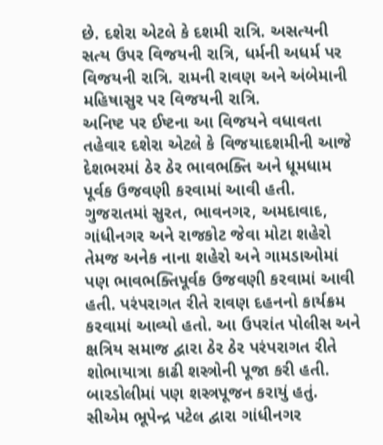છે. દશેરા એટલે કે દશમી રાત્રિ. અસત્યની સત્ય ઉપર વિજયની રાત્રિ, ધર્મની અધર્મ પર વિજયની રાત્રિ. રામની રાવણ અને અંબેમાની મહિષાસુર પર વિજયની રાત્રિ.
અનિષ્ટ પર ઈષ્ટના આ વિજયને વધાવતા તહેવાર દશેરા એટલે કે વિજયાદશમીની આજે દેશભરમાં ઠેર ઠેર ભાવભક્તિ અને ધૂમધામ પૂર્વક ઉજવણી કરવામાં આવી હતી. ગુજરાતમાં સુરત, ભાવનગર, અમદાવાદ, ગાંધીનગર અને રાજકોટ જેવા મોટા શહેરો તેમજ અનેક નાના શહેરો અને ગામડાઓમાં પણ ભાવભક્તિપૂર્વક ઉજવણી કરવામાં આવી હતી. પરંપરાગત રીતે રાવણ દહનનો કાર્યક્રમ કરવામાં આવ્યો હતો. આ ઉપરાંત પોલીસ અને ક્ષત્રિય સમાજ દ્વારા ઠેર ઠેર પરંપરાગત રીતે શોભાયાત્રા કાઢી શસ્ત્રોની પૂજા કરી હતી. બારડોલીમાં પણ શસ્ત્રપૂજન કરાયું હતું. સીએમ ભૂપેન્દ્ર પટેલ દ્વારા ગાંધીનગર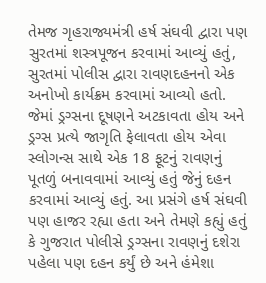તેમજ ગૃહરાજ્યમંત્રી હર્ષ સંઘવી દ્વારા પણ સુરતમાં શસ્ત્રપૂજન કરવામાં આવ્યું હતું,
સુરતમાં પોલીસ દ્વારા રાવણદહનનો એક અનોખો કાર્યક્રમ કરવામાં આવ્યો હતો. જેમાં ડ્રગ્સના દૂષણને અટકાવતા હોય અને ડ્રગ્સ પ્રત્યે જાગૃતિ ફેલાવતા હોય એવા સ્લોગન્સ સાથે એક 18 ફૂટનું રાવણનું પૂતળું બનાવવામાં આવ્યું હતું જેનું દહન કરવામાં આવ્યું હતું. આ પ્રસંગે હર્ષ સંઘવી પણ હાજર રહ્યા હતા અને તેમણે કહ્યું હતું કે ગુજરાત પોલીસે ડ્રગ્સના રાવણનું દશેરા પહેલા પણ દહન કર્યું છે અને હંમેશા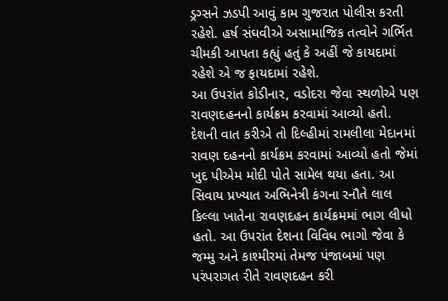ડ્રગ્સને ઝડપી આવું કામ ગુજરાત પોલીસ કરતી રહેશે. હર્ષ સંઘવીએ અસામાજિક તત્વોને ગર્ભિત ચીમકી આપતા કહ્યું હતું કે અહીં જે કાયદામાં રહેશે એ જ ફાયદામાં રહેશે.
આ ઉપરાંત કોડીનાર, વડોદરા જેવા સ્થળોએ પણ રાવણદહનનો કાર્યક્રમ કરવામાં આવ્યો હતો. દેશની વાત કરીએ તો દિલ્હીમાં રામલીલા મેદાનમાં રાવણ દહનનો કાર્યક્રમ કરવામાં આવ્યો હતો જેમાં ખુદ પીએમ મોદી પોતે સામેલ થયા હતા. આ સિવાય પ્રખ્યાત અભિનેત્રી કંગના રનૌતે લાલ કિલ્લા ખાતેના રાવણદહન કાર્યક્રમમાં ભાગ લીધો હતો. આ ઉપરાંત દેશના વિવિધ ભાગો જેવા કે જમ્મુ અને કાશ્મીરમાં તેમજ પંજાબમાં પણ પરંપરાગત રીતે રાવણદહન કરી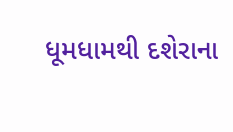ધૂમધામથી દશેરાના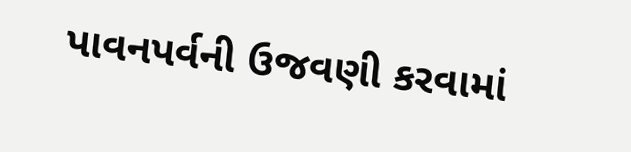પાવનપર્વની ઉજવણી કરવામાં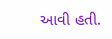આવી હતી.